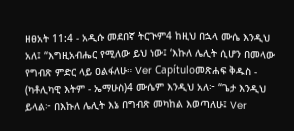ዘፀአት 11:4 - አዲሱ መደበኛ ትርጒም4 ከዚህ በኋላ ሙሴ እንዲህ አለ፤ “እግዚአብሔር የሚለው ይህ ነው፤ ‘እኩለ ሌሊት ሲሆን በመላው የግብጽ ምድር ላይ ዐልፋለሁ። Ver Capítuloመጽሐፍ ቅዱስ - (ካቶሊካዊ እትም - ኤማሁስ)4 ሙሴም እንዲህ አለ፦ “ጌታ እንዲህ ይላል፦ በእኩለ ሌሊት እኔ በግብጽ መካከል እወጣለሁ፤ Ver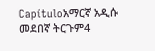Capítuloአማርኛ አዲሱ መደበኛ ትርጉም4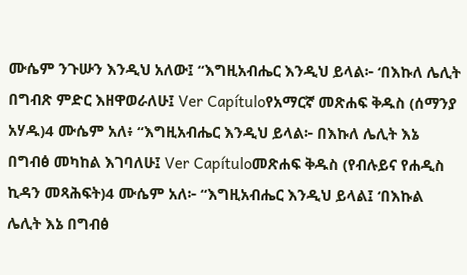ሙሴም ንጉሡን እንዲህ አለው፤ “እግዚአብሔር እንዲህ ይላል፦ ‘በእኩለ ሌሊት በግብጽ ምድር እዘዋወራለሁ፤ Ver Capítuloየአማርኛ መጽሐፍ ቅዱስ (ሰማንያ አሃዱ)4 ሙሴም አለ፥ “እግዚአብሔር እንዲህ ይላል፦ በእኩለ ሌሊት እኔ በግብፅ መካከል እገባለሁ፤ Ver Capítuloመጽሐፍ ቅዱስ (የብሉይና የሐዲስ ኪዳን መጻሕፍት)4 ሙሴም አለ፦ “እግዚአብሔር እንዲህ ይላል፤ ‘በእኩል ሌሊት እኔ በግብፅ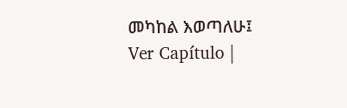መካከል እወጣለሁ፤ Ver Capítulo |